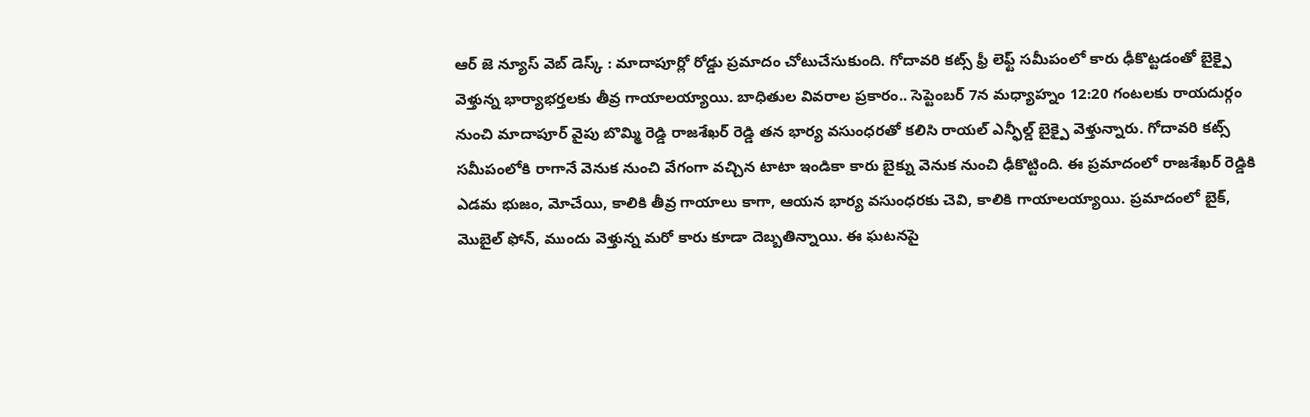ఆర్ జె న్యూస్ వెబ్ డెస్క్ : మాదాపూర్లో రోడ్డు ప్రమాదం చోటుచేసుకుంది. గోదావరి కట్స్ ఫ్రీ లెఫ్ట్ సమీపంలో కారు ఢీకొట్టడంతో బైక్పై వెళ్తున్న భార్యాభర్తలకు తీవ్ర గాయాలయ్యాయి. బాధితుల వివరాల ప్రకారం.. సెప్టెంబర్ 7న మధ్యాహ్నం 12:20 గంటలకు రాయదుర్గం నుంచి మాదాపూర్ వైపు బొమ్మి రెడ్డి రాజశేఖర్ రెడ్డి తన భార్య వసుంధరతో కలిసి రాయల్ ఎన్ఫీల్డ్ బైక్పై వెళ్తున్నారు. గోదావరి కట్స్ సమీపంలోకి రాగానే వెనుక నుంచి వేగంగా వచ్చిన టాటా ఇండికా కారు బైక్ను వెనుక నుంచి ఢీకొట్టింది. ఈ ప్రమాదంలో రాజశేఖర్ రెడ్డికి ఎడమ భుజం, మోచేయి, కాలికి తీవ్ర గాయాలు కాగా, ఆయన భార్య వసుంధరకు చెవి, కాలికి గాయాలయ్యాయి. ప్రమాదంలో బైక్, మొబైల్ ఫోన్, ముందు వెళ్తున్న మరో కారు కూడా దెబ్బతిన్నాయి. ఈ ఘటనపై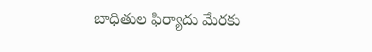బాధితుల ఫిర్యాదు మేరకు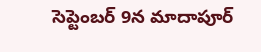సెప్టెంబర్ 9న మాదాపూర్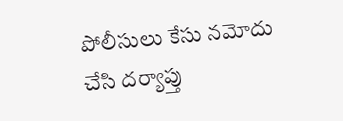పోలీసులు కేసు నమోదు చేసి దర్యాప్తు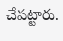చేపట్టారు.